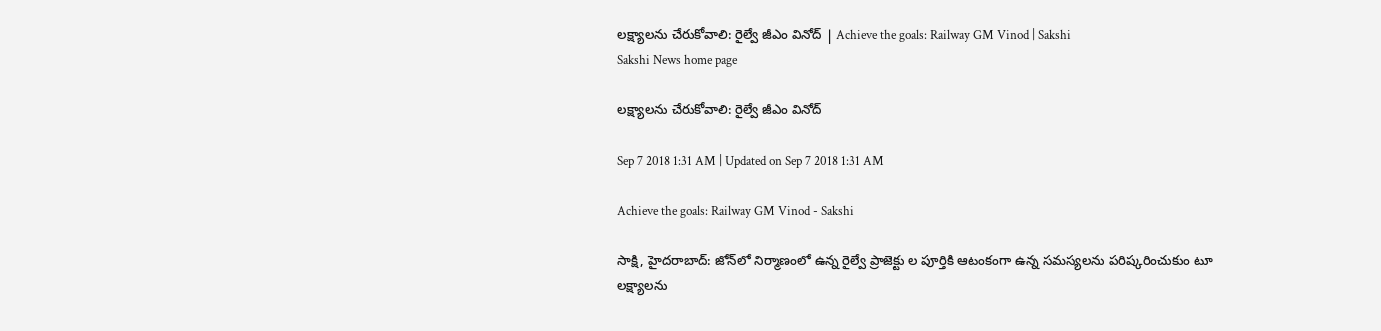లక్ష్యాలను చేరుకోవాలి: రైల్వే జీఎం వినోద్‌ | Achieve the goals: Railway GM Vinod | Sakshi
Sakshi News home page

లక్ష్యాలను చేరుకోవాలి: రైల్వే జీఎం వినోద్‌

Sep 7 2018 1:31 AM | Updated on Sep 7 2018 1:31 AM

Achieve the goals: Railway GM Vinod - Sakshi

సాక్షి, హైదరాబాద్‌: జోన్‌లో నిర్మాణంలో ఉన్న రైల్వే ప్రాజెక్టు ల పూర్తికి ఆటంకంగా ఉన్న సమస్యలను పరిష్కరించుకుం టూ లక్ష్యాలను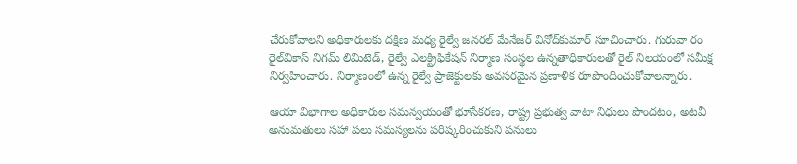చేరుకోవాలని అధికారులకు దక్షిణ మధ్య రైల్వే జనరల్‌ మేనేజర్‌ వినోద్‌కుమార్‌ సూచించారు. గురువా రం రైల్‌వికాస్‌ నిగమ్‌ లిమిటెడ్, రైల్వే ఎలక్ట్రిఫికేషన్‌ నిర్మాణ సంస్థల ఉన్నతాధికారులతో రైల్‌ నిలయంలో సమీక్ష నిర్వహించారు. నిర్మాణంలో ఉన్న రైల్వే ప్రాజెక్టులకు అవసరమైన ప్రణాళిక రూపొందించుకోవాలన్నారు.

ఆయా విభాగాల అధికారుల సమన్వయంతో భూసేకరణ, రాష్ట్ర ప్రభుత్వ వాటా నిధులు పొందటం, అటవీ అనుమతులు సహా పలు సమస్యలను పరిష్కరించుకుని పనులు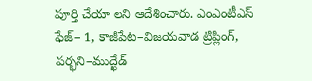పూర్తి చేయా లని ఆదేశించారు. ఎంఎంటీఎస్‌ ఫేజ్‌– 1, కాజీపేట–విజయవాడ ట్రిప్లింగ్, పర్భని–ముద్ఖేడ్‌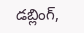డబ్లింగ్,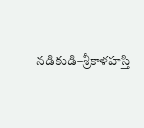నడికుడి–శ్రీకాళహస్తి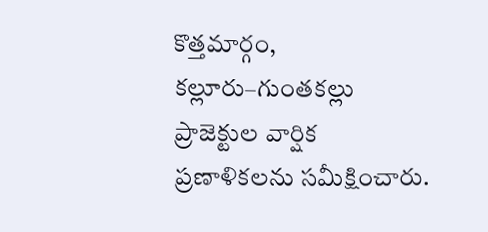కొత్తమార్గం, కల్లూరు–గుంతకల్లు ప్రాజెక్టుల వార్షిక ప్రణాళికలను సమీక్షించారు.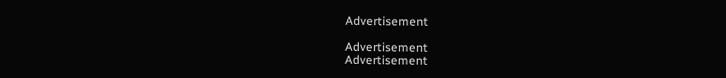Advertisement

Advertisement
Advertisement